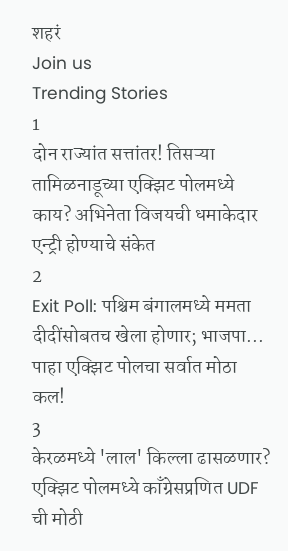शहरं
Join us
Trending Stories
1
दोन राज्यांत सत्तांतर! तिसऱ्या तामिळनाडूच्या एक्झिट पोलमध्ये काय? अभिनेता विजयची धमाकेदार एन्ट्री होण्याचे संकेत
2
Exit Poll: पश्चिम बंगालमध्ये ममता दीदींसोबतच खेला होणार; भाजपा... पाहा एक्झिट पोलचा सर्वात मोठा कल!
3
केरळमध्ये 'लाल' किल्ला ढासळणार? एक्झिट पोलमध्ये काँग्रेसप्रणित UDF ची मोठी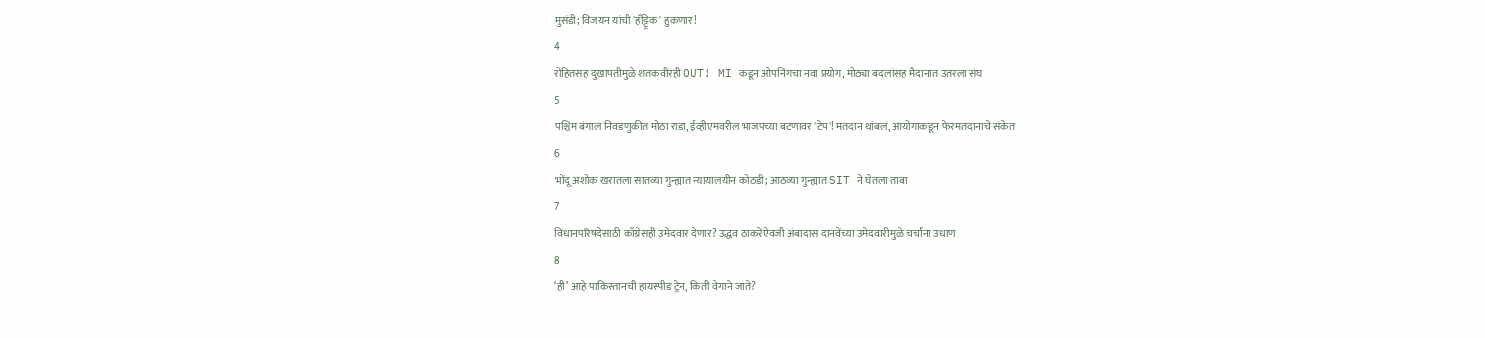मुसंडी; विजयन यांची 'हॅट्ट्रिक' हुकणार!
4
रोहितसह दुखापतीमुळे शतकवीरही OUT! MI कडून ओपनिंगचा नवा प्रयोग, मोठ्या बदलांसह मैदानात उतरला संघ
5
पश्चिम बंगाल निवडणुकीत मोठा राडा, ईव्हीएमवरील भाजपच्या बटणावर 'टेप'! मतदान थांबलं, आयोगाकडून फेरमतदानाचे संकेत
6
भोंदू अशोक खरातला सातव्या गुन्ह्यात न्यायालयीन कोठडी; आठव्या गुन्ह्यात SIT ने घेतला ताबा
7
विधानपरिषदेसाठी काँग्रेसही उमेदवार देणार? उद्धव ठाकरेंऐवजी अंबादास दानवेंच्या उमेदवारीमुळे चर्चांना उधाण
8
‘ही’ आहे पाकिस्तानची हायस्पीड ट्रेन, किती वेगाने जाते?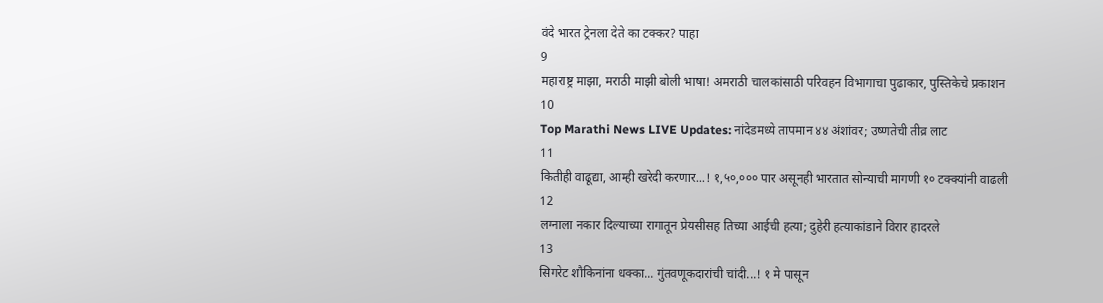वंदे भारत ट्रेनला देते का टक्कर? पाहा
9
महाराष्ट्र माझा, मराठी माझी बोली भाषा! अमराठी चालकांसाठी परिवहन विभागाचा पुढाकार, पुस्तिकेचे प्रकाशन
10
Top Marathi News LIVE Updates: नांदेडमध्ये तापमान ४४ अंशांवर; उष्णतेची तीव्र लाट
11
कितीही वाढूद्या, आम्ही खरेदी करणार...! १,५०,००० पार असूनही भारतात सोन्याची मागणी १० टक्क्यांनी वाढली
12
लग्नाला नकार दिल्याच्या रागातून प्रेयसीसह तिच्या आईची हत्या; दुहेरी हत्याकांडाने विरार हादरले
13
सिगरेट शौकिनांना धक्का... गुंतवणूकदारांची चांदी...! १ मे पासून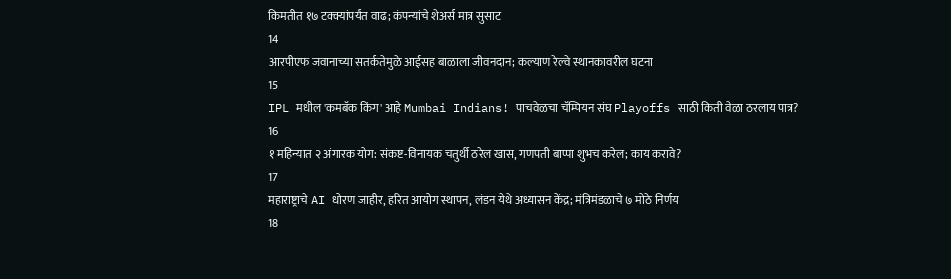किमतीत १७ टक्क्यांपर्यंत वाढ; कंपन्यांचे शेअर्स मात्र सुसाट
14
आरपीएफ जवानाच्या सतर्कतेमुळे आईसह बाळाला जीवनदान; कल्याण रेल्वे स्थानकावरील घटना
15
IPL मधील 'कमबॅक किंग' आहे Mumbai Indians! पाचवेळचा चॅम्पियन संघ Playoffs साठी किती वेळा ठरलाय पात्र?
16
१ महिन्यात २ अंगारक योग: संकष्ट-विनायक चतुर्थी ठरेल खास, गणपती बाप्पा शुभच करेल; काय करावे?
17
महाराष्ट्राचे AI धोरण जाहीर, हरित आयोग स्थापन, लंडन येथे अध्यासन केंद्र; मंत्रिमंडळाचे ७ मोठे निर्णय
18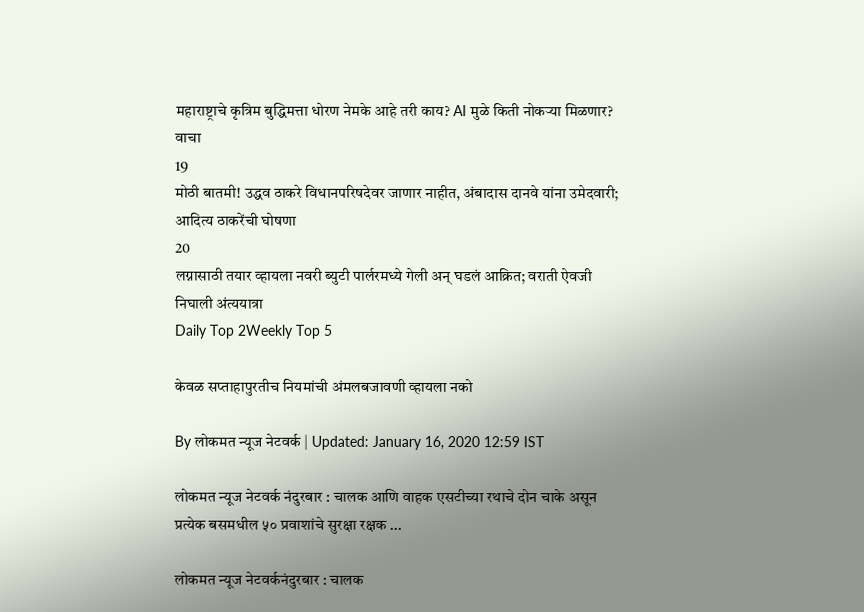महाराष्ट्राचे कृत्रिम बुद्धिमत्ता धोरण नेमके आहे तरी काय? AI मुळे किती नोकऱ्या मिळणार? वाचा
19
मोठी बातमी! उद्धव ठाकरे विधानपरिषदेवर जाणार नाहीत, अंबादास दानवे यांना उमेदवारी; आदित्य ठाकरेंची घोषणा
20
लग्नासाठी तयार व्हायला नवरी ब्युटी पार्लरमध्ये गेली अन् घडलं आक्रित; वराती ऐवजी निघाली अंत्ययात्रा
Daily Top 2Weekly Top 5

केवळ सप्ताहापुरतीच नियमांची अंमलबजावणी व्हायला नको

By लोकमत न्यूज नेटवर्क | Updated: January 16, 2020 12:59 IST

लोकमत न्यूज नेटवर्क नंदुरबार : चालक आणि वाहक एसटीच्या रथाचे दोन चाके असून प्रत्येक बसमधील ५० प्रवाशांचे सुरक्षा रक्षक ...

लोकमत न्यूज नेटवर्कनंदुरबार : चालक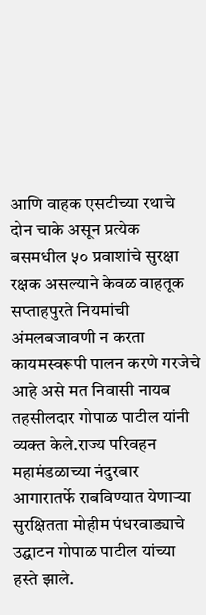आणि वाहक एसटीच्या रथाचे दोन चाके असून प्रत्येक बसमधील ५० प्रवाशांचे सुरक्षा रक्षक असल्याने केवळ वाहतूक सप्ताहपुरते नियमांची अंमलबजावणी न करता कायमस्वरूपी पालन करणे गरजेचे आहे असे मत निवासी नायब तहसीलदार गोपाळ पाटील यांनी व्यक्त केले.राज्य परिवहन महामंडळाच्या नंदुरबार आगारातर्फे राबविण्यात येणाऱ्या सुरक्षितता मोहीम पंधरवाड्याचे उद्घाटन गोपाळ पाटील यांच्या हस्ते झाले.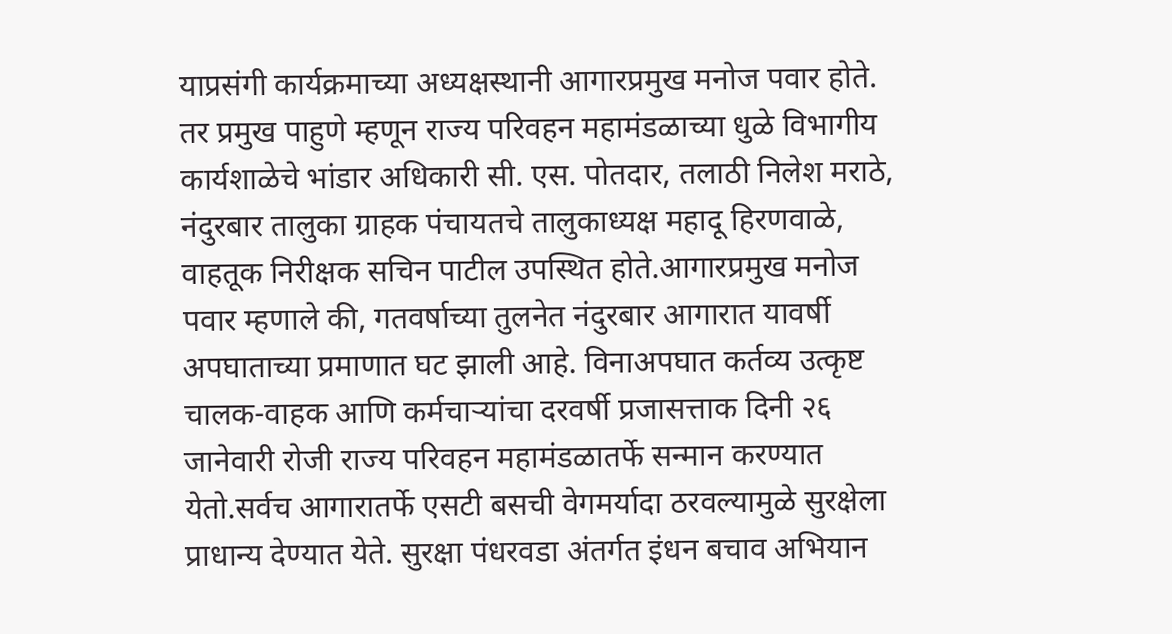याप्रसंगी कार्यक्रमाच्या अध्यक्षस्थानी आगारप्रमुख मनोज पवार होते. तर प्रमुख पाहुणे म्हणून राज्य परिवहन महामंडळाच्या धुळे विभागीय कार्यशाळेचे भांडार अधिकारी सी. एस. पोतदार, तलाठी निलेश मराठे, नंदुरबार तालुका ग्राहक पंचायतचे तालुकाध्यक्ष महादू हिरणवाळे, वाहतूक निरीक्षक सचिन पाटील उपस्थित होते.आगारप्रमुख मनोज पवार म्हणाले की, गतवर्षाच्या तुलनेत नंदुरबार आगारात यावर्षी अपघाताच्या प्रमाणात घट झाली आहे. विनाअपघात कर्तव्य उत्कृष्ट चालक-वाहक आणि कर्मचाऱ्यांचा दरवर्षी प्रजासत्ताक दिनी २६ जानेवारी रोजी राज्य परिवहन महामंडळातर्फे सन्मान करण्यात येतो.सर्वच आगारातर्फे एसटी बसची वेगमर्यादा ठरवल्यामुळे सुरक्षेला प्राधान्य देण्यात येते. सुरक्षा पंधरवडा अंतर्गत इंधन बचाव अभियान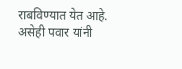राबविण्यात येत आहे. असेही पवार यांनी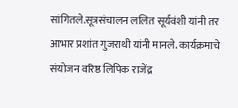सांगितले.सूत्रसंचालन ललित सूर्यवंशी यांनी तर आभार प्रशांत गुजराथी यांनी मानले. कार्यक्रमाचे संयोजन वरिष्ठ लिपिक राजेंद्र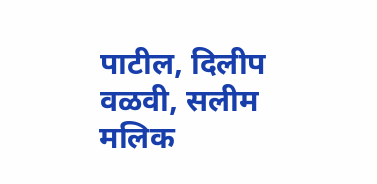पाटील, दिलीप वळवी, सलीम मलिक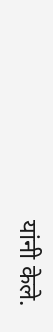यांनी केले.